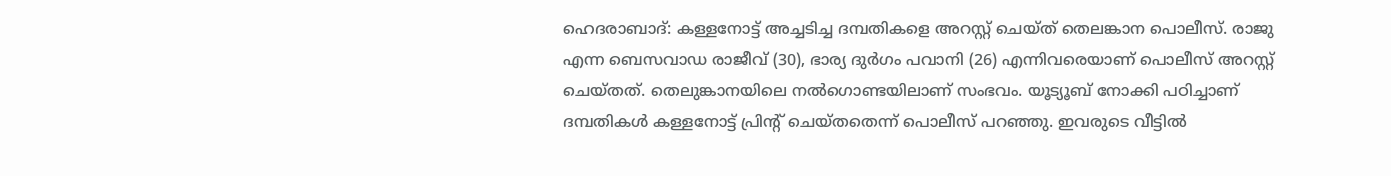ഹെദരാബാദ്: കള്ളനോട്ട് അച്ചടിച്ച ദമ്പതികളെ അറസ്റ്റ് ചെയ്ത് തെലങ്കാന പൊലീസ്. രാജു എന്ന ബെസവാഡ രാജീവ് (30), ഭാര്യ ദുർഗം പവാനി (26) എന്നിവരെയാണ് പൊലീസ് അറസ്റ്റ് ചെയ്തത്. തെലുങ്കാനയിലെ നൽഗൊണ്ടയിലാണ് സംഭവം. യൂട്യൂബ് നോക്കി പഠിച്ചാണ് ദമ്പതികൾ കള്ളനോട്ട് പ്രിന്റ് ചെയ്തതെന്ന് പൊലീസ് പറഞ്ഞു. ഇവരുടെ വീട്ടിൽ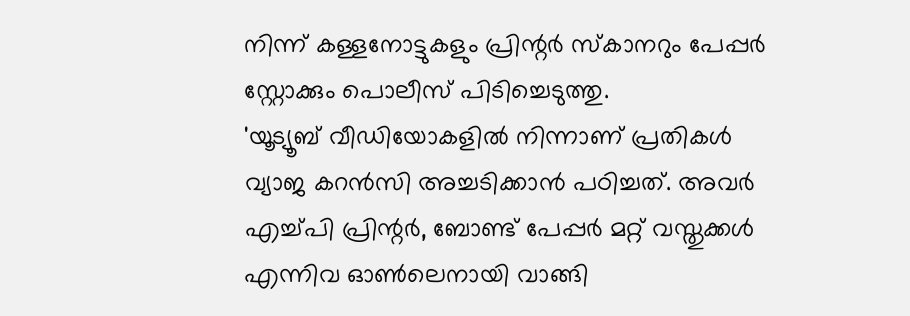നിന്ന് കള്ളനോട്ടുകളും പ്രിന്റർ സ്കാനറും പേപ്പർ സ്റ്റോക്കും പൊലീസ് പിടിച്ചെടുത്തു.
'യൂട്യൂബ് വീഡിയോകളിൽ നിന്നാണ് പ്രതികൾ വ്യാജ കറൻസി അച്ചടിക്കാൻ പഠിച്ചത്. അവർ എച്ച്പി പ്രിന്റർ, ബോണ്ട് പേപ്പർ മറ്റ് വസ്തുക്കൾ എന്നിവ ഓൺലെനായി വാങ്ങി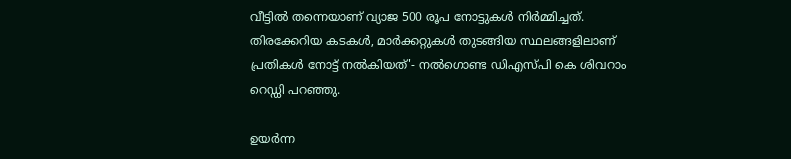വീട്ടിൽ തന്നെയാണ് വ്യാജ 500 രൂപ നോട്ടുകൾ നിർമ്മിച്ചത്. തിരക്കേറിയ കടകൾ, മാർക്കറ്റുകൾ തുടങ്ങിയ സ്ഥലങ്ങളിലാണ് പ്രതികൾ നോട്ട് നൽകിയത്'- നൽഗൊണ്ട ഡിഎസ്പി കെ ശിവറാം റെഡ്ഡി പറഞ്ഞു.

ഉയർന്ന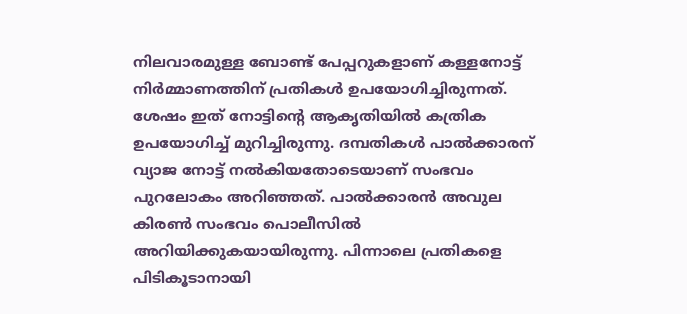നിലവാരമുള്ള ബോണ്ട് പേപ്പറുകളാണ് കള്ളനോട്ട് നിർമ്മാണത്തിന് പ്രതികൾ ഉപയോഗിച്ചിരുന്നത്. ശേഷം ഇത് നോട്ടിന്റെ ആകൃതിയിൽ കത്രിക ഉപയോഗിച്ച് മുറിച്ചിരുന്നു. ദമ്പതികൾ പാൽക്കാരന് വ്യാജ നോട്ട് നൽകിയതോടെയാണ് സംഭവം പുറലോകം അറിഞ്ഞത്. പാൽക്കാരൻ അവുല കിരൺ സംഭവം പൊലീസിൽ അറിയിക്കുകയായിരുന്നു. പിന്നാലെ പ്രതികളെ പിടികൂടാനായി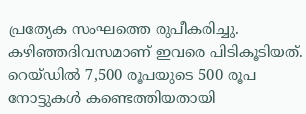പ്രത്യേക സംഘത്തെ രുപീകരിച്ചു. കഴിഞ്ഞദിവസമാണ് ഇവരെ പിടികൂടിയത്. റെയ്ഡിൽ 7,500 രൂപയുടെ 500 രൂപ നോട്ടുകൾ കണ്ടെത്തിയതായി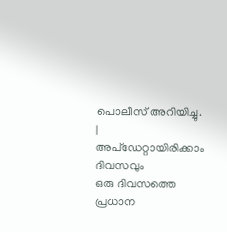പൊലീസ് അറിയിച്ചു.
|
അപ്ഡേറ്റായിരിക്കാം ദിവസവും
ഒരു ദിവസത്തെ പ്രധാന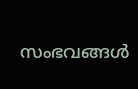സംഭവങ്ങൾ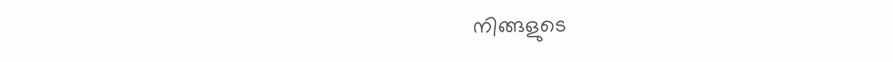നിങ്ങളുടെ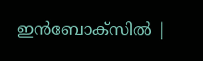ഇൻബോക്സിൽ |